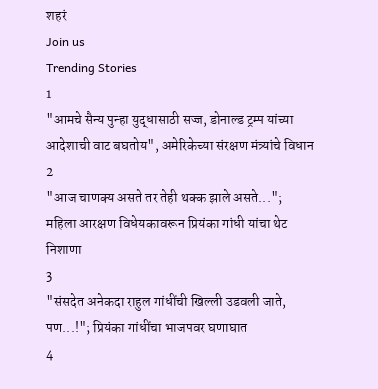शहरं
Join us
Trending Stories
1
"आमचे सैन्य पुन्हा युद्धासाठी सज्ज, डोनाल्ड ट्रम्प यांच्या आदेशाची वाट बघतोय", अमेरिकेच्या संरक्षण मंत्र्यांचे विधान
2
"आज चाणक्य असते तर तेही थक्क झाले असते..."; महिला आरक्षण विधेयकावरून प्रियंका गांधी यांचा थेट निशाणा
3
"संसदेत अनेकदा राहुल गांधींची खिल्ली उडवली जाते, पण...!"; प्रियंका गांधींचा भाजपवर घणाघात
4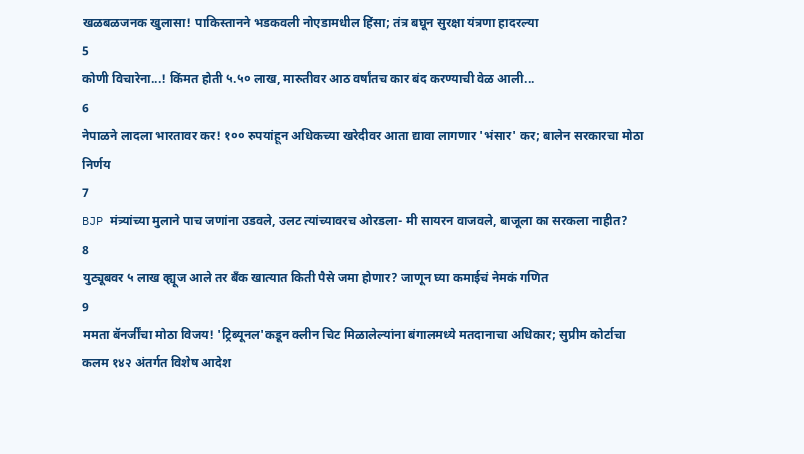खळबळजनक खुलासा! पाकिस्तानने भडकवली नोएडामधील हिंसा; तंत्र बघून सुरक्षा यंत्रणा हादरल्या
5
कोणी विचारेना...! किंमत होती ५.५० लाख, मारुतीवर आठ वर्षांतच कार बंद करण्याची वेळ आली...
6
नेपाळने लादला भारतावर कर! १०० रुपयांहून अधिकच्या खरेदीवर आता द्यावा लागणार 'भंसार' कर; बालेन सरकारचा मोठा निर्णय
7
BJP मंत्र्यांच्या मुलाने पाच जणांना उडवले, उलट त्यांच्यावरच ओरडला- मी सायरन वाजवले, बाजूला का सरकला नाहीत?
8
युट्यूबवर ५ लाख व्ह्यूज आले तर बँक खात्यात किती पैसे जमा होणार? जाणून घ्या कमाईचं नेमकं गणित
9
ममता बॅनर्जींचा मोठा विजय! 'ट्रिब्यूनल'कडून क्लीन चिट मिळालेल्यांना बंगालमध्ये मतदानाचा अधिकार; सुप्रीम कोर्टाचा कलम १४२ अंतर्गत विशेष आदेश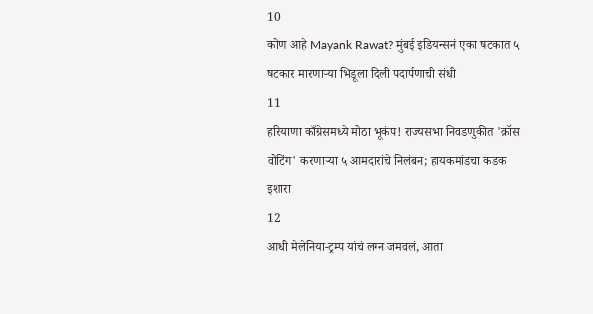10
कोण आहे Mayank Rawat? मुंबई इडियन्सनं एका षटकात ५ षटकार मारणाऱ्या भिडूला दिली पदार्पणाची संधी
11
हरियाणा काँग्रेसमध्ये मोठा भूकंप! राज्यसभा निवडणुकीत 'क्रॉस वोटिंग' करणाऱ्या ५ आमदारांचे निलंबन; हायकमांडचा कडक इशारा
12
आधी मेलेनिया-ट्रम्प यांचं लग्न जमवलं, आता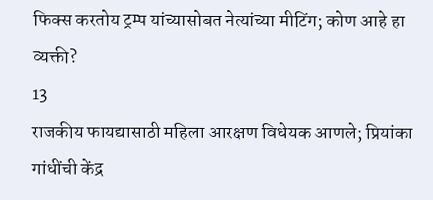फिक्स करतोय ट्रम्प यांच्यासोबत नेत्यांच्या मीटिंग; कोण आहे हा व्यक्ती?
13
राजकीय फायद्यासाठी महिला आरक्षण विधेयक आणले; प्रियांका गांधींची केंद्र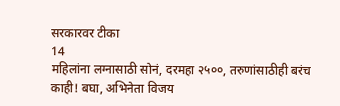सरकारवर टीका
14
महिलांना लग्नासाठी सोनं, दरमहा २५००, तरुणांसाठीही बरंच काही! बघा, अभिनेता विजय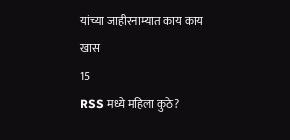यांच्या जाहीरनाम्यात काय काय खास
15
RSS मध्ये महिला कुठे?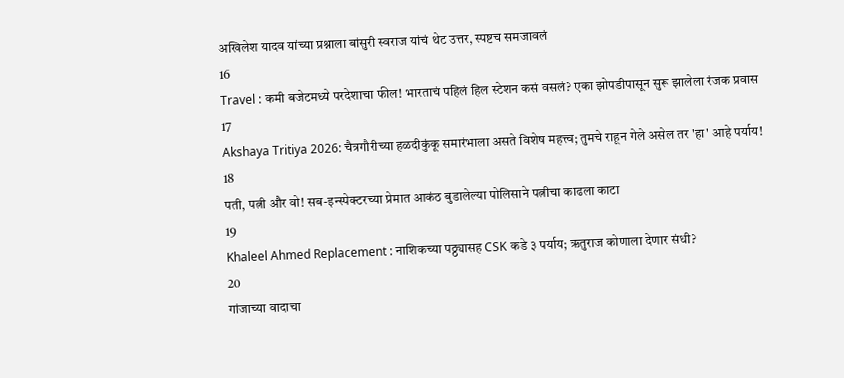अखिलेश यादव यांच्या प्रश्नाला बांसुरी स्वराज यांचं थेट उत्तर, स्पष्टच समजावलं
16
Travel : कमी बजेटमध्ये परदेशाचा फील! भारताचं पहिलं हिल स्टेशन कसं वसलं? एका झोपडीपासून सुरू झालेला रंजक प्रवास
17
Akshaya Tritiya 2026: चैत्रगौरीच्या हळदीकुंकू समारंभाला असते विशेष महत्त्व; तुमचे राहून गेले असेल तर 'हा' आहे पर्याय!
18
पती, पत्नी और वो! सब-इन्स्पेक्टरच्या प्रेमात आकंठ बुडालेल्या पोलिसाने पत्नीचा काढला काटा
19
Khaleel Ahmed Replacement : नाशिकच्या पठ्ठ्यासह CSK कडे ३ पर्याय; ऋतुराज कोणाला देणार संधी?
20
गांजाच्या वादाचा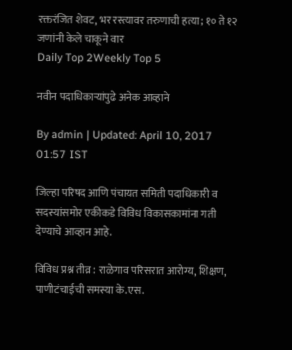रक्तरंजित शेवट, भर रस्त्यावर तरुणाची हत्या; १० ते १२ जणांनी केले चाकूने वार
Daily Top 2Weekly Top 5

नवीन पदाधिकाऱ्यांपुढे अनेक आव्हाने

By admin | Updated: April 10, 2017 01:57 IST

जिल्हा परिषद आणि पंचायत समिती पदाधिकारी व सदस्यांसमोर एकीकडे विविध विकासकामांना गती देण्याचे आव्हान आहे.

विविध प्रश्न तीव्र : राळेगाव परिसरात आरोग्य, शिक्षण, पाणीटंचाईची समस्या के.एस.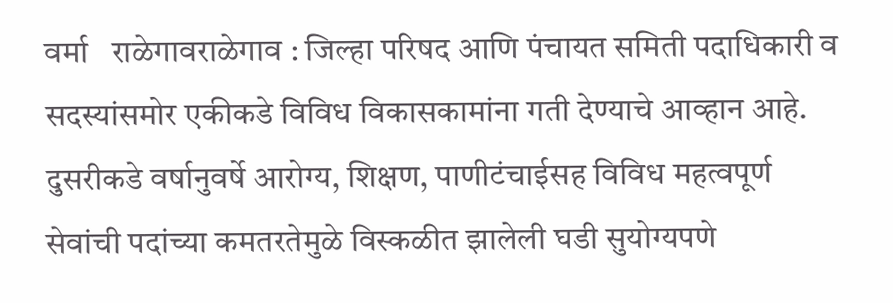वर्मा   राळेगावराळेगाव : जिल्हा परिषद आणि पंचायत समिती पदाधिकारी व सदस्यांसमोर एकीकडे विविध विकासकामांना गती देण्याचे आव्हान आहे. दुसरीकडे वर्षानुवर्षे आरोग्य, शिक्षण, पाणीटंचाईसह विविध महत्वपूर्ण सेवांची पदांच्या कमतरतेमुळे विस्कळीत झालेली घडी सुयोग्यपणे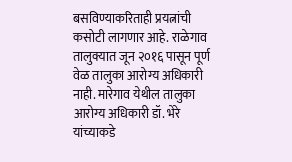बसविण्याकरिताही प्रयत्नांची कसोटी लागणार आहे. राळेगाव तालुक्यात जून २०१६ पासून पूर्ण वेळ तालुका आरोग्य अधिकारी नाही. मारेगाव येथील तालुका आरोग्य अधिकारी डॉ. भेरे यांच्याकडे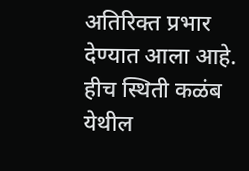अतिरिक्त प्रभार देण्यात आला आहे. हीच स्थिती कळंब येथील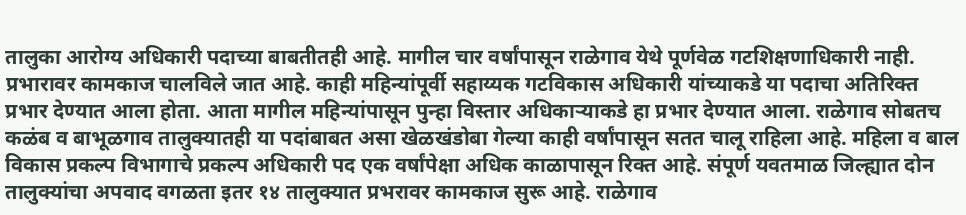तालुका आरोग्य अधिकारी पदाच्या बाबतीतही आहे. मागील चार वर्षांपासून राळेगाव येथे पूर्णवेळ गटशिक्षणाधिकारी नाही. प्रभारावर कामकाज चालविले जात आहे. काही महिन्यांपूर्वी सहाय्यक गटविकास अधिकारी यांच्याकडे या पदाचा अतिरिक्त प्रभार देण्यात आला होता. आता मागील महिन्यांपासून पुन्हा विस्तार अधिकाऱ्याकडे हा प्रभार देण्यात आला. राळेगाव सोबतच कळंब व बाभूळगाव तालुक्यातही या पदांबाबत असा खेळखंडोबा गेल्या काही वर्षांपासून सतत चालू राहिला आहे. महिला व बाल विकास प्रकल्प विभागाचे प्रकल्प अधिकारी पद एक वर्षांपेक्षा अधिक काळापासून रिक्त आहे. संपूर्ण यवतमाळ जिल्ह्यात दोन तालुक्यांचा अपवाद वगळता इतर १४ तालुक्यात प्रभरावर कामकाज सुरू आहे. राळेगाव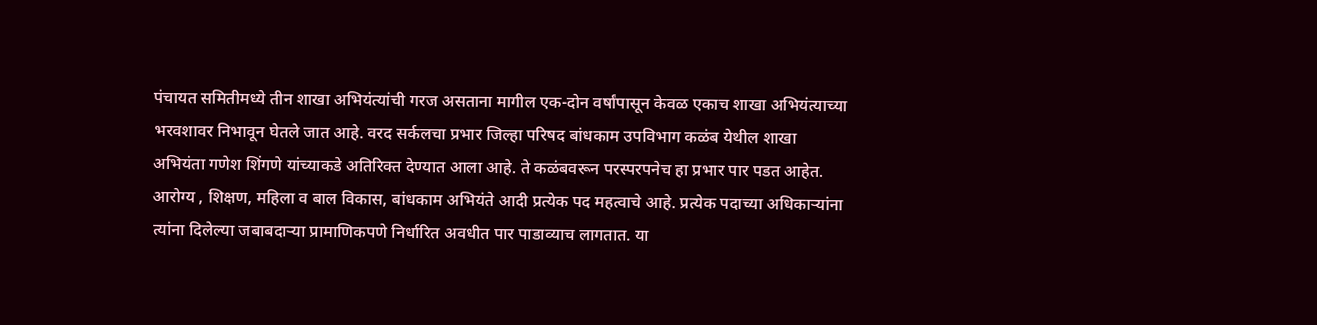पंचायत समितीमध्ये तीन शाखा अभियंत्यांची गरज असताना मागील एक-दोन वर्षांपासून केवळ एकाच शाखा अभियंत्याच्या भरवशावर निभावून घेतले जात आहे. वरद सर्कलचा प्रभार जिल्हा परिषद बांधकाम उपविभाग कळंब येथील शाखा अभियंता गणेश शिंगणे यांच्याकडे अतिरिक्त देण्यात आला आहे. ते कळंबवरून परस्परपनेच हा प्रभार पार पडत आहेत. आरोग्य , शिक्षण, महिला व बाल विकास, बांधकाम अभियंते आदी प्रत्येक पद महत्वाचे आहे. प्रत्येक पदाच्या अधिकाऱ्यांना त्यांना दिलेल्या जबाबदाऱ्या प्रामाणिकपणे निर्धारित अवधीत पार पाडाव्याच लागतात. या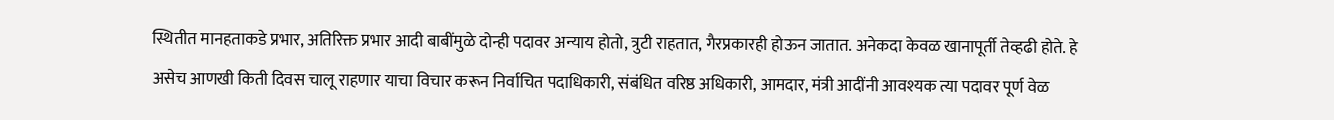स्थितीत मानहताकडे प्रभार, अतिरिक्त प्रभार आदी बाबींमुळे दोन्ही पदावर अन्याय होतो, त्रुटी राहतात, गैरप्रकारही होऊन जातात. अनेकदा केवळ खानापूर्ती तेव्हढी होते. हे असेच आणखी किती दिवस चालू राहणार याचा विचार करून निर्वाचित पदाधिकारी, संबंधित वरिष्ठ अधिकारी, आमदार, मंत्री आदींनी आवश्यक त्या पदावर पूर्ण वेळ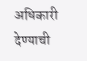अधिकारी देण्याची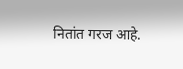नितांत गरज आहे.